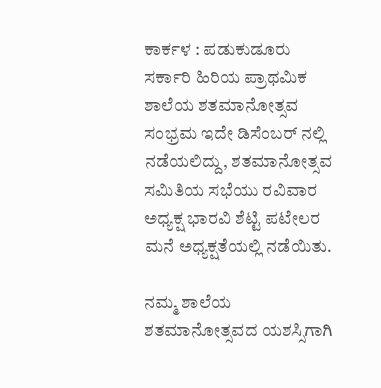ಕಾರ್ಕಳ : ಪಡುಕುಡೂರು ಸರ್ಕಾರಿ ಹಿರಿಯ ಪ್ರಾಥಮಿಕ ಶಾಲೆಯ ಶತಮಾನೋತ್ಸವ ಸಂಭ್ರಮ ಇದೇ ಡಿಸೆಂಬರ್ ನಲ್ಲಿ ನಡೆಯಲಿದ್ದು, ಶತಮಾನೋತ್ಸವ ಸಮಿತಿಯ ಸಭೆಯು ರವಿವಾರ ಅಧ್ಯಕ್ಷ ಭಾರವಿ ಶೆಟ್ಟಿ ಪಟೇಲರ ಮನೆ ಅಧ್ಯಕ್ಷತೆಯಲ್ಲಿ ನಡೆಯಿತು.

ನಮ್ಮ ಶಾಲೆಯ ಶತಮಾನೋತ್ಸವದ ಯಶಸ್ಸಿಗಾಗಿ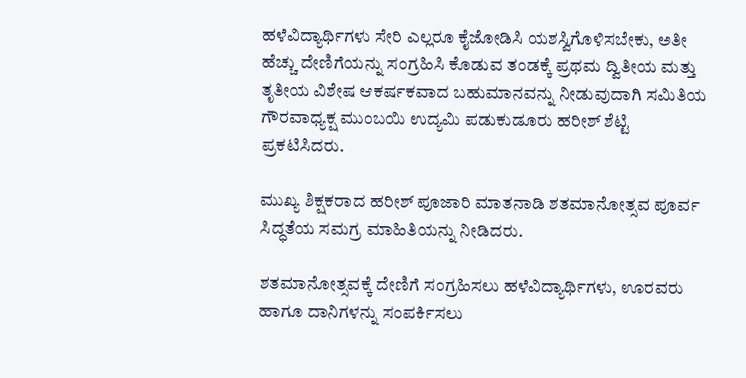ಹಳೆವಿದ್ಯಾರ್ಥಿಗಳು ಸೇರಿ ಎಲ್ಲರೂ ಕೈಜೋಡಿಸಿ ಯಶಸ್ವಿಗೊಳಿಸಬೇಕು, ಅತೀ ಹೆಚ್ಚು ದೇಣಿಗೆಯನ್ನು ಸಂಗ್ರಹಿಸಿ ಕೊಡುವ ತಂಡಕ್ಕೆ ಪ್ರಥಮ ದ್ವಿತೀಯ ಮತ್ತು ತೃತೀಯ ವಿಶೇಷ ಆಕರ್ಷಕವಾದ ಬಹುಮಾನವನ್ನು ನೀಡುವುದಾಗಿ ಸಮಿತಿಯ ಗೌರವಾಧ್ಯಕ್ಷ ಮುಂಬಯಿ ಉದ್ಯಮಿ ಪಡುಕುಡೂರು ಹರೀಶ್ ಶೆಟ್ಟಿ ಪ್ರಕಟಿಸಿದರು.

ಮುಖ್ಯ ಶಿಕ್ಷಕರಾದ ಹರೀಶ್ ಪೂಜಾರಿ ಮಾತನಾಡಿ ಶತಮಾನೋತ್ಸವ ಪೂರ್ವ ಸಿದ್ಧತೆಯ ಸಮಗ್ರ ಮಾಹಿತಿಯನ್ನು ನೀಡಿದರು.

ಶತಮಾನೋತ್ಸವಕ್ಕೆ ದೇಣಿಗೆ ಸಂಗ್ರಹಿಸಲು ಹಳೆವಿದ್ಯಾರ್ಥಿಗಳು, ಊರವರು ಹಾಗೂ ದಾನಿಗಳನ್ನು ಸಂಪರ್ಕಿಸಲು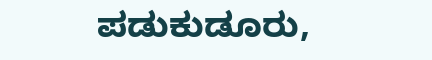ಪಡುಕುಡೂರು,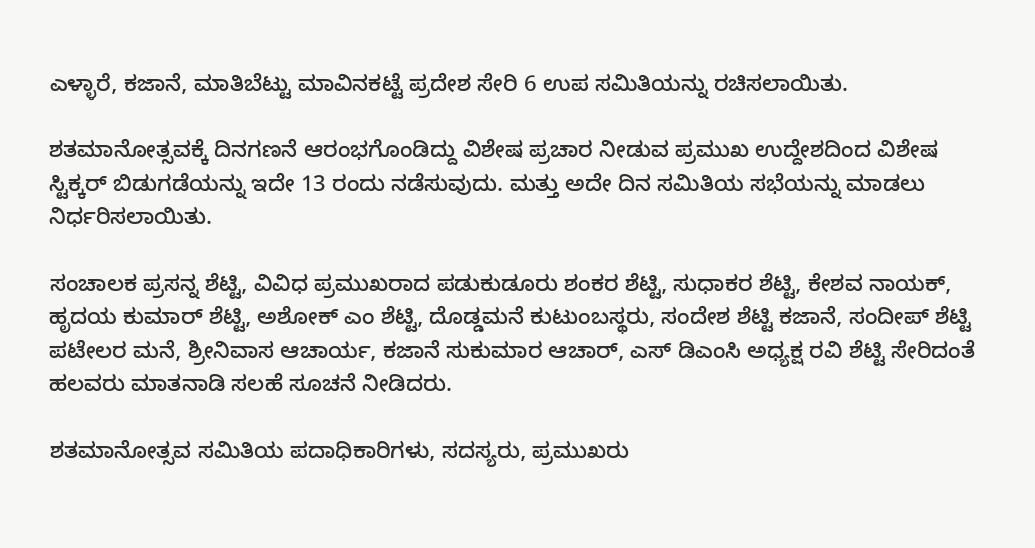ಎಳ್ಳಾರೆ, ಕಜಾನೆ, ಮಾತಿಬೆಟ್ಟು ಮಾವಿನಕಟ್ಟೆ ಪ್ರದೇಶ ಸೇರಿ 6 ಉಪ ಸಮಿತಿಯನ್ನು ರಚಿಸಲಾಯಿತು.

ಶತಮಾನೋತ್ಸವಕ್ಕೆ ದಿನಗಣನೆ ಆರಂಭಗೊಂಡಿದ್ದು ವಿಶೇಷ ಪ್ರಚಾರ ನೀಡುವ ಪ್ರಮುಖ ಉದ್ದೇಶದಿಂದ ವಿಶೇಷ ಸ್ಟಿಕ್ಕರ್ ಬಿಡುಗಡೆಯನ್ನು ಇದೇ 13 ರಂದು ನಡೆಸುವುದು. ಮತ್ತು ಅದೇ ದಿನ ಸಮಿತಿಯ ಸಭೆಯನ್ನು ಮಾಡಲು ನಿರ್ಧರಿಸಲಾಯಿತು.

ಸಂಚಾಲಕ ಪ್ರಸನ್ನ ಶೆಟ್ಟಿ, ವಿವಿಧ ಪ್ರಮುಖರಾದ ಪಡುಕುಡೂರು ಶಂಕರ ಶೆಟ್ಟಿ, ಸುಧಾಕರ ಶೆಟ್ಟಿ, ಕೇಶವ ನಾಯಕ್, ಹೃದಯ ಕುಮಾರ್ ಶೆಟ್ಟಿ, ಅಶೋಕ್ ಎಂ ಶೆಟ್ಟಿ, ದೊಡ್ಡಮನೆ ಕುಟುಂಬಸ್ಥರು, ಸಂದೇಶ ಶೆಟ್ಟಿ ಕಜಾನೆ, ಸಂದೀಪ್ ಶೆಟ್ಟಿ ಪಟೇಲರ ಮನೆ, ಶ್ರೀನಿವಾಸ ಆಚಾರ್ಯ, ಕಜಾನೆ ಸುಕುಮಾರ ಆಚಾರ್, ಎಸ್ ಡಿಎಂಸಿ ಅಧ್ಯಕ್ಷ ರವಿ ಶೆಟ್ಟಿ ಸೇರಿದಂತೆ ಹಲವರು ಮಾತನಾಡಿ ಸಲಹೆ ಸೂಚನೆ ನೀಡಿದರು.

ಶತಮಾನೋತ್ಸವ ಸಮಿತಿಯ ಪದಾಧಿಕಾರಿಗಳು, ಸದಸ್ಯರು, ಪ್ರಮುಖರು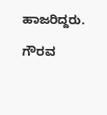ಹಾಜರಿದ್ದರು.

ಗೌರವ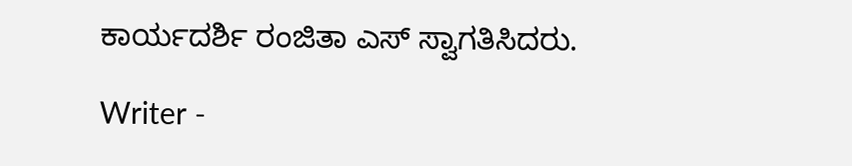ಕಾರ್ಯದರ್ಶಿ ರಂಜಿತಾ ಎಸ್ ಸ್ವಾಗತಿಸಿದರು.

Writer -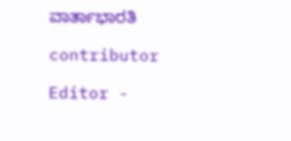ವಾರ್ತಾಭಾರತಿ

contributor

Editor -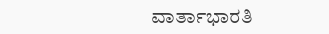ವಾರ್ತಾಭಾರತಿ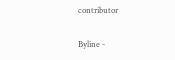contributor

Byline -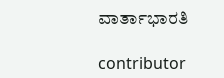ವಾರ್ತಾಭಾರತಿ

contributor